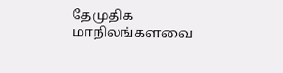தேமுதிக மாநிலங்களவை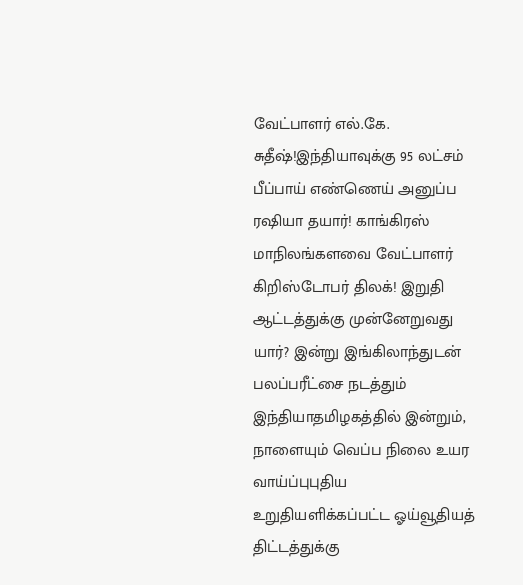வேட்பாளர் எல்.கே. சுதீஷ்!இந்தியாவுக்கு 95 லட்சம் பீப்பாய் எண்ணெய் அனுப்ப ரஷியா தயார்! காங்கிரஸ் மாநிலங்களவை வேட்பாளர் கிறிஸ்டோபர் திலக்! இறுதி ஆட்டத்துக்கு முன்னேறுவது யார்? இன்று இங்கிலாந்துடன் பலப்பரீட்சை நடத்தும் இந்தியாதமிழகத்தில் இன்றும், நாளையும் வெப்ப நிலை உயர வாய்ப்புபுதிய உறுதியளிக்கப்பட்ட ஓய்வூதியத் திட்டத்துக்கு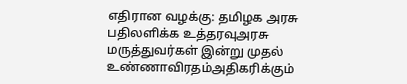எதிரான வழக்கு: தமிழக அரசு பதிலளிக்க உத்தரவுஅரசு மருத்துவர்கள் இன்று முதல் உண்ணாவிரதம்அதிகரிக்கும்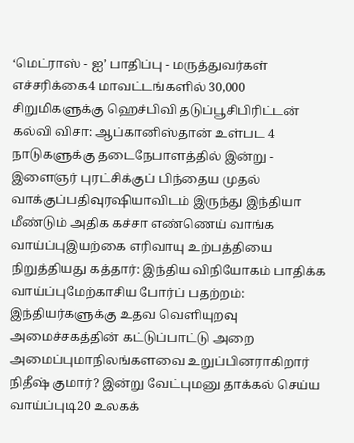‘மெட்ராஸ் - ஐ’ பாதிப்பு - மருத்துவர்கள் எச்சரிக்கை4 மாவட்டங்களில் 30,000 சிறுமிகளுக்கு ஹெச்பிவி தடுப்பூசிபிரிட்டன் கல்வி விசா: ஆப்கானிஸ்தான் உள்பட 4 நாடுகளுக்கு தடைநேபாளத்தில் இன்று - இளைஞர் புரட்சிக்குப் பிந்தைய முதல் வாக்குப்பதிவுரஷியாவிடம் இருந்து இந்தியா மீண்டும் அதிக கச்சா எண்ணெய் வாங்க வாய்ப்புஇயற்கை எரிவாயு உற்பத்தியை நிறுத்தியது கத்தார்: இந்திய விநியோகம் பாதிக்க வாய்ப்புமேற்காசிய போர்ப் பதற்றம்: இந்தியர்களுக்கு உதவ வெளியுறவு அமைச்சகத்தின் கட்டுப்பாட்டு அறை அமைப்புமாநிலங்களவை உறுப்பினராகிறார் நிதீஷ் குமார்? இன்று வேட்புமனு தாக்கல் செய்ய வாய்ப்புடி20 உலகக்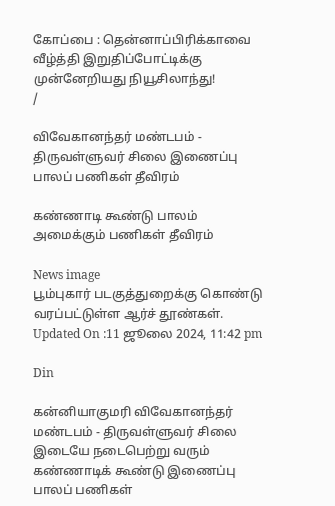கோப்பை : தென்னாப்பிரிக்காவை வீழ்த்தி இறுதிப்போட்டிக்கு முன்னேறியது நியூசிலாந்து!
/

விவேகானந்தர் மண்டபம் - திருவள்ளுவர் சிலை இணைப்பு பாலப் பணிகள் தீவிரம்

கண்ணாடி கூண்டு பாலம் அமைக்கும் பணிகள் தீவிரம்

News image
பூம்புகார் படகுத்துறைக்கு கொண்டு வரப்பட்டுள்ள ஆர்ச் தூண்கள்.
Updated On :11 ஜூலை 2024, 11:42 pm

Din

கன்னியாகுமரி விவேகானந்தர் மண்டபம் - திருவள்ளுவர் சிலை இடையே நடைபெற்று வரும் கண்ணாடிக் கூண்டு இணைப்பு பாலப் பணிகள்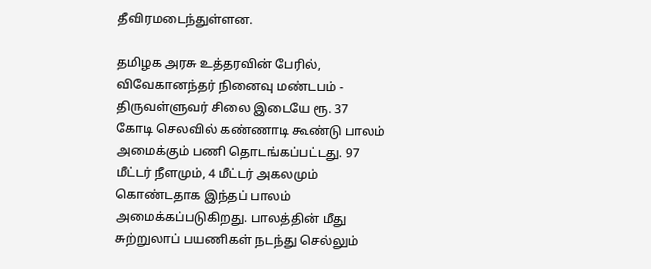தீவிரமடைந்துள்ளன.

தமிழக அரசு உத்தரவின் பேரில், விவேகானந்தர் நினைவு மண்டபம் - திருவள்ளுவர் சிலை இடையே ரூ. 37 கோடி செலவில் கண்ணாடி கூண்டு பாலம் அமைக்கும் பணி தொடங்கப்பட்டது. 97 மீட்டர் நீளமும், 4 மீட்டர் அகலமும் கொண்டதாக இந்தப் பாலம் அமைக்கப்படுகிறது. பாலத்தின் மீது சுற்றுலாப் பயணிகள் நடந்து செல்லும்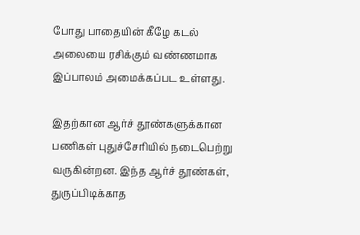போது பாதையின் கீழே கடல் அலையை ரசிக்கும் வண்ணமாக இப்பாலம் அமைக்கப்பட உள்ளது.

இதற்கான ஆர்ச் தூண்களுக்கான பணிகள் புதுச்சேரியில் நடைபெற்று வருகின்றன. இந்த ஆர்ச் தூண்கள், துருப்பிடிக்காத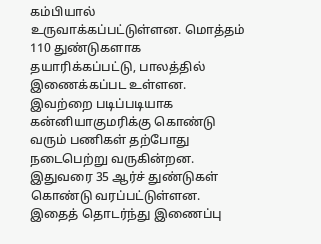கம்பியால் உருவாக்கப்பட்டுள்ளன. மொத்தம் 110 துண்டுகளாக தயாரிக்கப்பட்டு, பாலத்தில் இணைக்கப்பட உள்ளன. இவற்றை படிப்படியாக கன்னியாகுமரிக்கு கொண்டு வரும் பணிகள் தற்போது நடைபெற்று வருகின்றன. இதுவரை 35 ஆர்ச் துண்டுகள் கொண்டு வரப்பட்டுள்ளன. இதைத் தொடர்ந்து இணைப்பு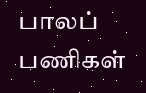பாலப் பணிகள்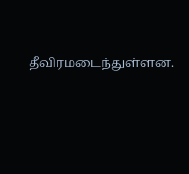தீவிரமடைந்துள்ளன.